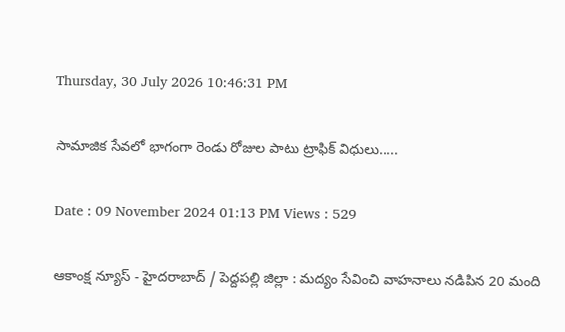Thursday, 30 July 2026 10:46:31 PM

సామాజిక సేవలో భాగంగా రెండు రోజుల పాటు ట్రాఫిక్ విధులు.....

Date : 09 November 2024 01:13 PM Views : 529

ఆకాంక్ష న్యూస్ - హైదరాబాద్ / పెద్దపల్లి జిల్లా : మద్యం సేవించి వాహనాలు నడిపిన 20 మంది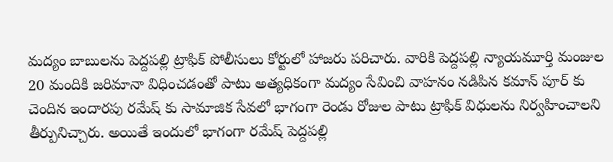మద్యం బాబులను పెద్దపల్లి ట్రాఫిక్ పోలీసులు కోర్టులో హాజరు పరిచారు. వారికి పెద్దపల్లి న్యాయమూర్తి మంజుల 20 మందికి జరిమానా విధించడంతో పాటు అత్యధికంగా మద్యం సేవించి వాహనం నడిపిన కమాన్ పూర్ కు చెందిన ఇందారపు రమేష్ కు సామాజిక సేవలో భాగంగా రెండు రోజుల పాటు ట్రాఫిక్ విధులను నిర్వహించాలని తీర్పునిచ్చారు. అయితే ఇందులో భాగంగా రమేష్ పెద్దపల్లి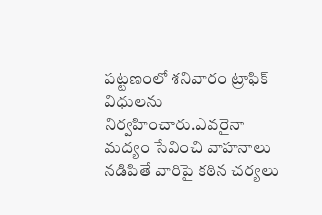పట్టణంలో శనివారం ట్రాఫిక్ విధులను నిర్వహించారు.ఎవరైనా మద్యం సేవించి వాహనాలు నడిపితే వారిపై కఠిన చర్యలు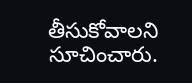తీసుకోవాలని సూచించారు.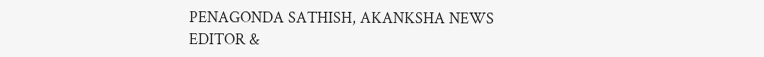PENAGONDA SATHISH, AKANKSHA NEWS EDITOR &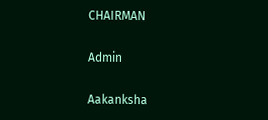CHAIRMAN

Admin

Aakanksha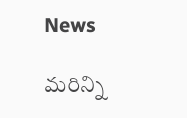News

మరిన్ని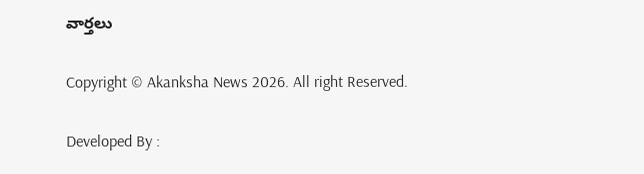వార్తలు

Copyright © Akanksha News 2026. All right Reserved.

Developed By :